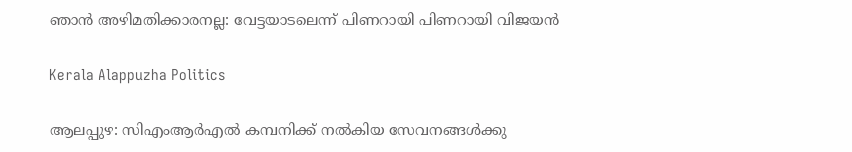ഞാന്‍ അഴിമതിക്കാരനല്ല: വേട്ടയാടലെന്ന് പിണറായി പിണറായി വിജയന്‍

Kerala Alappuzha Politics

ആലപ്പുഴ: സിഎംആര്‍എല്‍ കമ്പനിക്ക് നല്‍കിയ സേവനങ്ങള്‍ക്കു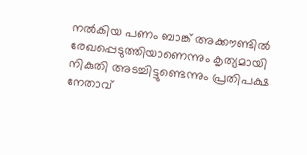നല്‍കിയ പണം ബാങ്ക് അക്കൗണ്ടില്‍ രേഖപ്പെടുത്തിയാണെന്നും കൃത്യമായി നികുതി അടച്ചിട്ടുണ്ടെന്നും പ്രതിപക്ഷ നേതാവ്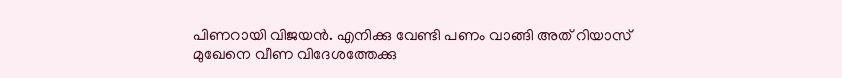പിണറായി വിജയന്‍. എനിക്കു വേണ്ടി പണം വാങ്ങി അത് റിയാസ് മുഖേനെ വീണ വിദേശത്തേക്കു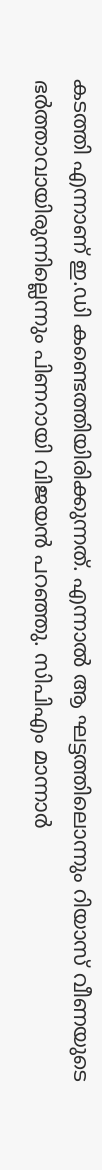കടത്തി എന്നാണ് ഇ.ഡി കണ്ടെത്തിയിരിക്കുന്നത്. എന്നാല്‍ ആ ഘട്ടത്തിലൊന്നും റിയാസ് വീണയുടെ ഭര്‍ത്താവായിരുന്നില്ലെന്നും പിണറായി വിജയന്‍ പറഞ്ഞു. സിപിഎം മാന്നാര്‍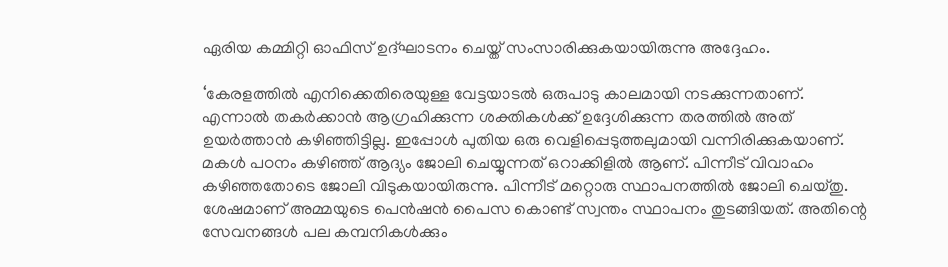ഏരിയ കമ്മിറ്റി ഓഫിസ് ഉദ്ഘാടനം ചെയ്ത് സംസാരിക്കുകയായിരുന്നു അദ്ദേഹം.

‘കേരളത്തില്‍ എനിക്കെതിരെയുള്ള വേട്ടയാടല്‍ ഒരുപാടു കാലമായി നടക്കുന്നതാണ്. എന്നാല്‍ തകര്‍ക്കാന്‍ ആഗ്രഹിക്കുന്ന ശക്തികള്‍ക്ക് ഉദ്ദേശിക്കുന്ന തരത്തില്‍ അത് ഉയർത്താൻ കഴിഞ്ഞിട്ടില്ല. ഇപ്പോള്‍ പുതിയ ഒരു വെളിപ്പെടുത്തലുമായി വന്നിരിക്കുകയാണ്. മകള്‍ പഠനം കഴിഞ്ഞ് ആദ്യം ജോലി ചെയ്യുന്നത് ഒറാക്കിളില്‍ ആണ്. പിന്നീട് വിവാഹം കഴിഞ്ഞതോടെ ജോലി വിടുകയായിരുന്നു. പിന്നീട് മറ്റൊരു സ്ഥാപനത്തില്‍ ജോലി ചെയ്തു. ശേഷമാണ് അമ്മയുടെ പെൻഷൻ പൈസ കൊണ്ട് സ്വന്തം സ്ഥാപനം തുടങ്ങിയത്. അതിന്റെ സേവനങ്ങള്‍ പല കമ്പനികള്‍ക്കും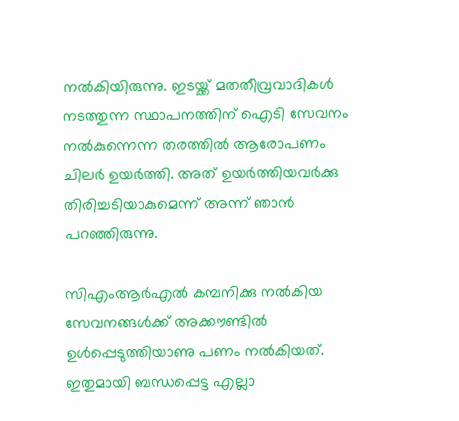നല്‍കിയിരുന്നു. ഇടയ്ക്ക് മതതീവ്രവാദികള്‍ നടത്തുന്ന സ്ഥാപനത്തിന് ഐടി സേവനം നല്‍കുന്നെന്ന തരത്തില്‍ ആരോപണം ചിലര്‍ ഉയര്‍ത്തി. അത് ഉയര്‍ത്തിയവര്‍ക്കു തിരിച്ചടിയാകുമെന്ന് അന്ന് ഞാന്‍ പറഞ്ഞിരുന്നു.

സിഎംആര്‍എല്‍ കമ്പനിക്കു നല്‍കിയ സേവനങ്ങള്‍ക്ക് അക്കൗണ്ടില്‍ ഉള്‍പ്പെടുത്തിയാണു പണം നല്‍കിയത്. ഇതുമായി ബന്ധപ്പെട്ട എല്ലാ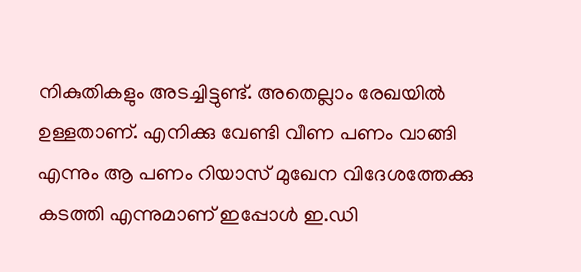നികുതികളും അടച്ചിട്ടുണ്ട്. അതെല്ലാം രേഖയില്‍ ഉള്ളതാണ്. എനിക്കു വേണ്ടി വീണ പണം വാങ്ങി എന്നും ആ പണം റിയാസ് മുഖേന വിദേശത്തേക്കു കടത്തി എന്നുമാണ് ഇപ്പോള്‍ ഇ.ഡി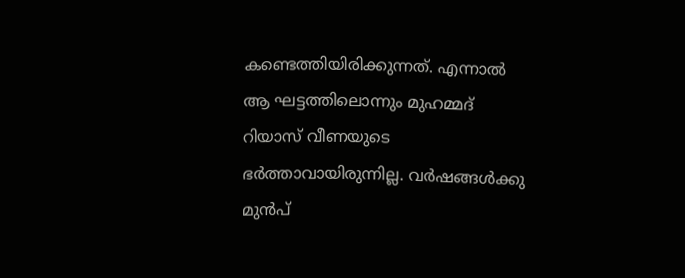കണ്ടെത്തിയിരിക്കുന്നത്. എന്നാല്‍ ആ ഘട്ടത്തിലൊന്നും മുഹമ്മദ് റിയാസ് വീണയുടെ ഭര്‍ത്താവായിരുന്നില്ല. വര്‍ഷങ്ങള്‍ക്കു മുന്‍പ്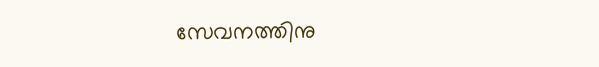സേവനത്തിനു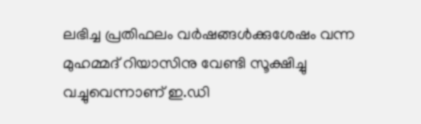ലഭിച്ച പ്രതിഫലം വര്‍ഷങ്ങള്‍ക്കുശേഷം വന്ന മുഹമ്മദ് റിയാസിനു വേണ്ടി സൂക്ഷിച്ചു വച്ചുവെന്നാണ് ഇ.ഡി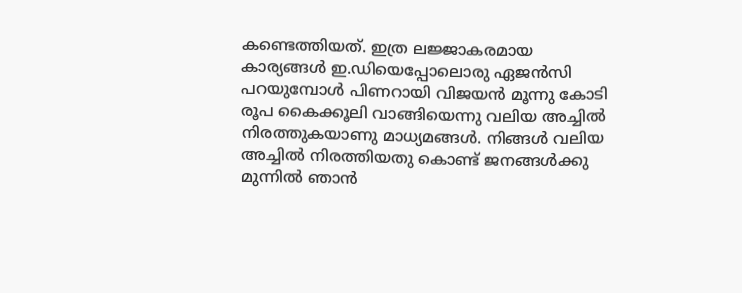കണ്ടെത്തിയത്. ഇത്ര ലജ്ജാകരമായ കാര്യങ്ങള്‍ ഇ.ഡിയെപ്പോലൊരു ഏജന്‍സി പറയുമ്പോള്‍ പിണറായി വിജയന്‍ മൂന്നു കോടി രൂപ കൈക്കൂലി വാങ്ങിയെന്നു വലിയ അച്ചില്‍ നിരത്തുകയാണു മാധ്യമങ്ങള്‍. നിങ്ങള്‍ വലിയ അച്ചില്‍ നിരത്തിയതു കൊണ്ട് ജനങ്ങള്‍ക്കു മുന്നില്‍ ഞാന്‍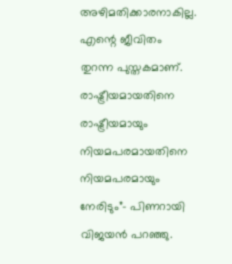അഴിമതിക്കാരനാകില്ല. എന്റെ ജീവിതം തുറന്ന പുസ്തകമാണ്. രാഷ്ട്രീയമായതിനെ രാഷ്ട്രീയമായും നിയമപരമായതിനെ നിയമപരമായും നേരിടും”- പിണറായി വിജയന്‍ പറഞ്ഞു.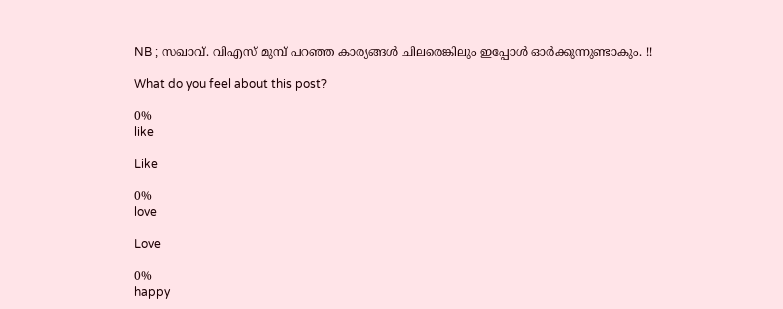NB ; സഖാവ്. വിഎസ് മുമ്പ് പറഞ്ഞ കാര്യങ്ങൾ ചിലരെങ്കിലും ഇപ്പോൾ ഓർക്കുന്നുണ്ടാകും. !!

What do you feel about this post?

0%
like

Like

0%
love

Love

0%
happy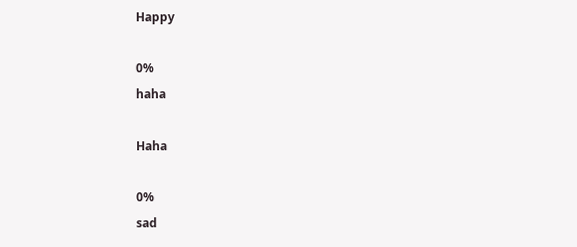Happy

0%
haha

Haha

0%
sad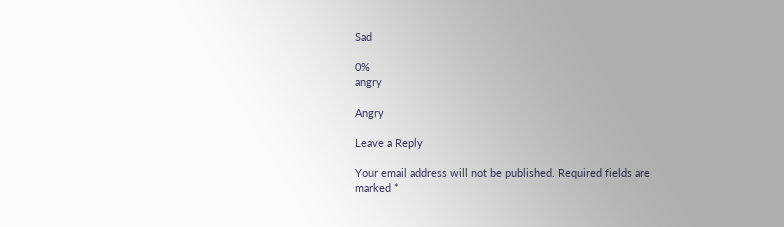Sad

0%
angry

Angry

Leave a Reply

Your email address will not be published. Required fields are marked *